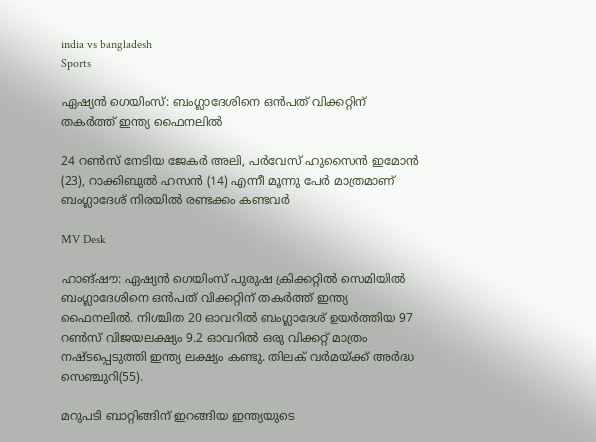india vs bangladesh
Sports

ഏഷ്യൻ ഗെയിംസ്: ബംഗ്ലാദേശിനെ ഒൻപത് വിക്കറ്റിന് തകര്‍ത്ത് ഇന്ത്യ ഫൈനലിൽ

24 റണ്‍സ് നേടിയ ജേകര്‍ അലി, പര്‍വേസ് ഹുസൈന്‍ ഇമോന്‍ (23), റാക്കിബുല്‍ ഹസന്‍ (14) എന്നീ മൂന്നു പേർ മാത്രമാണ് ബംഗ്ലാദേശ് നിരയിൽ രണ്ടക്കം കണ്ടവർ

MV Desk

ഹാങ്ഷൗ: ഏഷ്യന്‍ ഗെയിംസ് പുരുഷ ക്രിക്കറ്റില്‍ സെമിയില്‍ ബംഗ്ലാദേശിനെ ഒൻപത് വിക്കറ്റിന് തകര്‍ത്ത് ഇന്ത്യ ഫൈനലില്‍. നിശ്ചിത 20 ഓവറിൽ ബംഗ്ലാദേശ് ഉയര്‍ത്തിയ 97 റണ്‍സ് വിജയലക്ഷ്യം 9.2 ഓവറില്‍ ഒരു വിക്കറ്റ് മാത്രം നഷ്ടപ്പെടുത്തി ഇന്ത്യ ലക്ഷ്യം കണ്ടു. തിലക് വര്‍മയ്ക്ക് അർദ്ധ സെഞ്ചുറി(55).

മറുപടി ബാറ്റിങ്ങിന് ഇറങ്ങിയ ഇന്ത്യയുടെ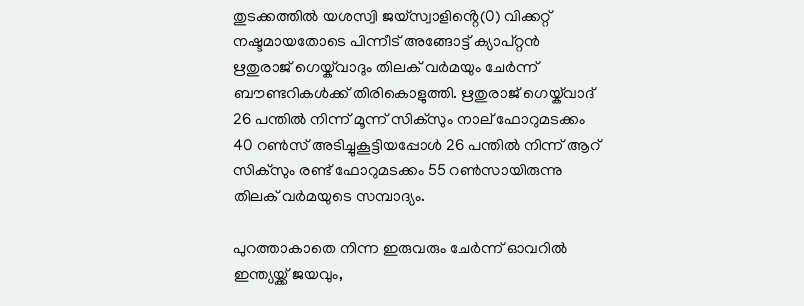തുടക്കത്തിൽ യശസ്വി ജയ്‌സ്വാളിൻ്റെ(0) വിക്കറ്റ് നഷ്ടമായതോടെ പിന്നീട് അങ്ങോട്ട് ക്യാപ്റ്റന്‍ ഋതുരാജ് ഗെയ്ക്‌വാദും തിലക് വര്‍മയും ചേർന്ന് ബൗണ്ടറികൾക്ക് തിരികൊളുത്തി. ഋതുരാജ് ഗെയ്ക്‌വാദ് 26 പന്തില്‍ നിന്ന് മൂന്ന് സിക്‌സും നാല് ഫോറുമടക്കം 40 റണ്‍സ് അടിച്ചുകൂട്ടിയപ്പോൾ 26 പന്തില്‍ നിന്ന് ആറ് സിക്‌സും രണ്ട് ഫോറുമടക്കം 55 റൺസായിരുന്നു തിലക് വർമയുടെ സമ്പാദ്യം.

പുറത്താകാതെ നിന്ന ഇരുവരും ചേർന്ന് ഓവറിൽ ഇന്ത്യയ്ക്ക് ജയവും,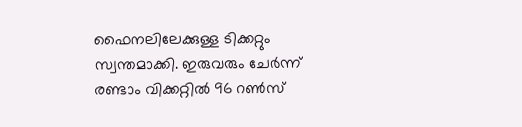ഫൈനലിലേക്കുള്ള ടിക്കറ്റും സ്വന്തമാക്കി. ഇരുവരും ചേര്‍ന്ന് രണ്ടാം വിക്കറ്റില്‍ 96 റണ്‍സ്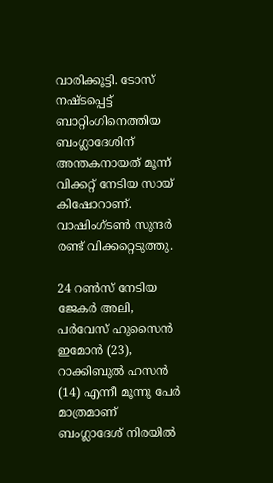വാരിക്കൂട്ടി. ടോസ് നഷ്ടപ്പെട്ട് ബാറ്റിംഗിനെത്തിയ ബംഗ്ലാദേശിന് അന്തകനായത് മൂന്ന് വിക്കറ്റ് നേടിയ സായ് കിഷോറാണ്. വാഷിംഗ്ടണ്‍ സുന്ദര്‍ രണ്ട് വിക്കറ്റെടുത്തു.

24 റണ്‍സ് നേടിയ ജേകര്‍ അലി, പര്‍വേസ് ഹുസൈന്‍ ഇമോന്‍ (23), റാക്കിബുല്‍ ഹസന്‍ (14) എന്നീ മൂന്നു പേർ മാത്രമാണ് ബംഗ്ലാദേശ് നിരയിൽ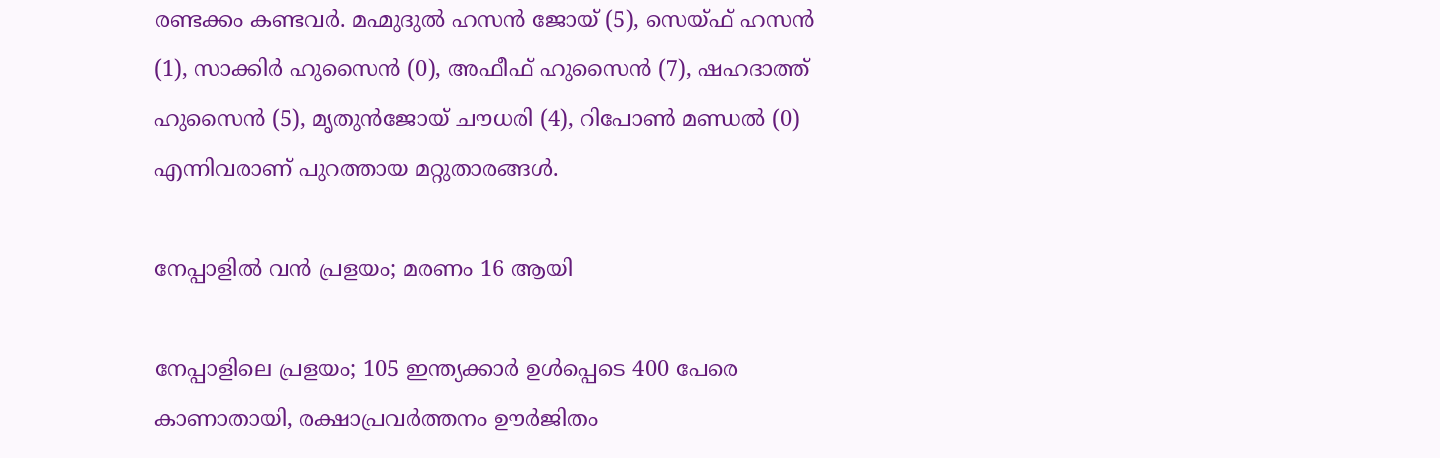രണ്ടക്കം കണ്ടവർ. മഹ്മുദുല്‍ ഹസന്‍ ജോയ് (5), സെയ്ഫ് ഹസന്‍ (1), സാക്കിര്‍ ഹുസൈന്‍ (0), അഫീഫ് ഹുസൈന്‍ (7), ഷഹദാത്ത് ഹുസൈന്‍ (5), മൃതുന്‍ജോയ് ചൗധരി (4), റിപോണ്‍ മണ്ഡല്‍ (0) എന്നിവരാണ് പുറത്തായ മറ്റുതാരങ്ങള്‍.

നേപ്പാളിൽ വൻ പ്രളയം; മരണം 16 ആയി

നേപ്പാളിലെ പ്രളയം; 105 ഇന്ത്യക്കാർ ഉൾപ്പെടെ 400 പേരെ കാണാതായി, രക്ഷാപ്രവർത്തനം ഊർജിതം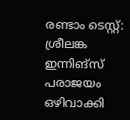രണ്ടാം ടെസ്റ്റ്: ശ്രീലങ്ക ഇന്നിങ്സ് പരാജയം ഒഴിവാക്കി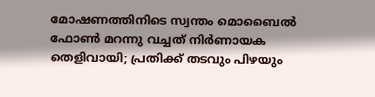മോഷണത്തിനിടെ സ്വന്തം മൊബൈൽ ഫോൺ മറന്നു വച്ചത് നിർണായക തെളിവായി; പ്രതിക്ക് തടവും പിഴയും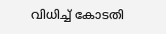വിധിച്ച് കോടതി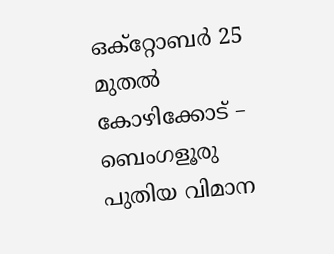ഒക്റ്റോബർ 25 മുതൽ കോഴിക്കോട് – ബെംഗളൂരു പുതിയ വിമാന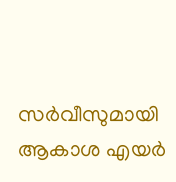സർവീസുമായി ആകാശ എയർ